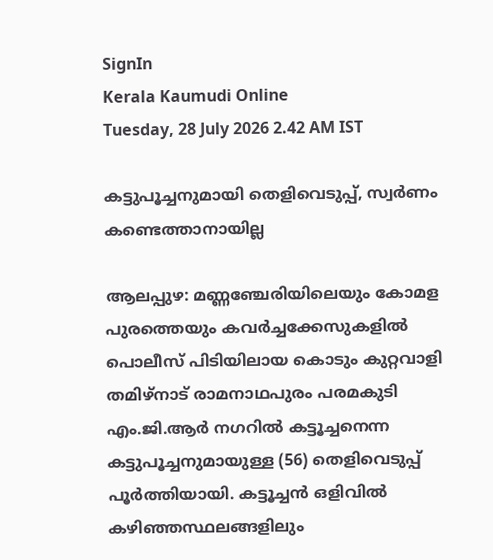SignIn
Kerala Kaumudi Online
Tuesday, 28 July 2026 2.42 AM IST

കട്ടുപൂച്ചനുമായി തെളിവെടുപ്പ്, സ്വർണം കണ്ടെത്താനായില്ല

ആലപ്പുഴ: മണ്ണഞ്ചേരിയിലെയും കോമള പുരത്തെയും കവർച്ചക്കേസുകളിൽ പൊലീസ് പിടിയിലായ കൊടും കുറ്റവാളി തമിഴ്നാട് രാമനാഥപുരം പരമകുടി എം.ജി.ആർ നഗറിൽ കട്ടൂച്ചനെന്ന കട്ടുപൂച്ചനുമായുള്ള (56) തെളിവെടുപ്പ് പൂർത്തിയായി. കട്ടൂച്ചൻ ഒളിവിൽ കഴിഞ്ഞസ്ഥലങ്ങളിലും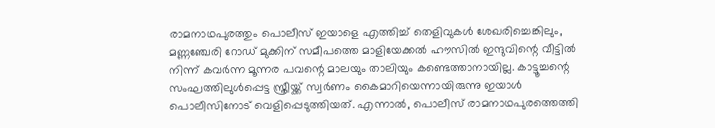രാമനാഥപുരത്തും പൊലീസ് ഇയാളെ എത്തിച്ച് തെളിവുകൾ ശേഖരിച്ചെങ്കിലും, മണ്ണഞ്ചേരി റോഡ് മുക്കിന് സമീപത്തെ മാളിയേക്കൽ ഹൗസിൽ ഇന്ദുവിന്റെ വീട്ടിൽ നിന്ന് കവർന്ന മൂന്നര പവന്റെ മാലയും താലിയും കണ്ടെത്താനായില്ല. കാട്ടൂച്ചന്റെ സംഘത്തിലുൾപ്പെട്ട സ്ത്രീയ്ക്ക് സ്വർണം കൈമാറിയെന്നായിരുന്നു ഇയാൾ പൊലീസിനോട് വെളിപ്പെടുത്തിയത്. എന്നാൽ, പൊലീസ് രാമനാഥപുരത്തെത്തി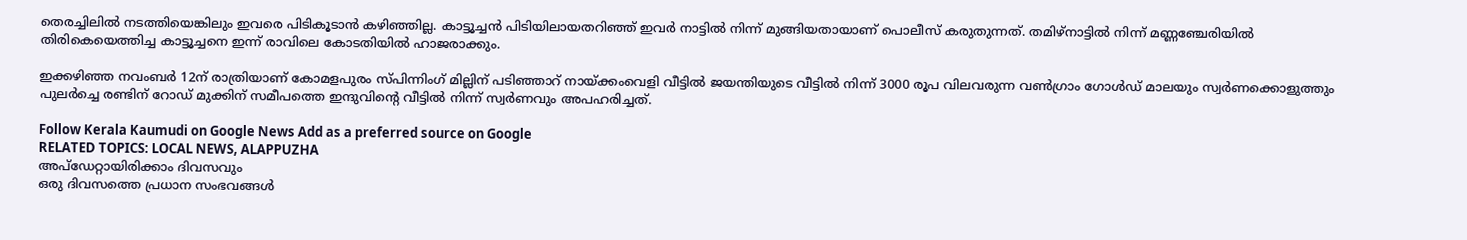തെരച്ചിലിൽ നടത്തിയെങ്കിലും ഇവരെ പിടികൂടാൻ കഴിഞ്ഞില്ല. കാട്ടൂച്ചൻ പിടിയിലായതറിഞ്ഞ് ഇവർ നാട്ടിൽ നിന്ന് മുങ്ങിയതായാണ് പൊലീസ് കരുതുന്നത്. തമിഴ്നാട്ടിൽ നിന്ന് മണ്ണഞ്ചേരിയിൽ തിരികെയെത്തിച്ച കാട്ടൂച്ചനെ ഇന്ന് രാവിലെ കോടതിയിൽ ഹാജരാക്കും.

ഇക്കഴിഞ്ഞ നവംബർ 12ന് രാത്രിയാണ് കോമളപുരം സ്പിന്നിംഗ് മില്ലിന് പടിഞ്ഞാറ് നായ്ക്കംവെളി വീട്ടിൽ ജയന്തിയുടെ വീട്ടിൽ നിന്ന് 3000 രൂപ വിലവരുന്ന വൺഗ്രാം ഗോൾഡ് മാലയും സ്വർണക്കൊളുത്തും പുലർച്ചെ രണ്ടിന് റോ‌ഡ് മുക്കിന് സമീപത്തെ ഇന്ദുവിന്റെ വീട്ടിൽ നിന്ന് സ്വർണവും അപഹരിച്ചത്.

Follow Kerala Kaumudi on Google News Add as a preferred source on Google
RELATED TOPICS: LOCAL NEWS, ALAPPUZHA
അപ്ഡേറ്റായിരിക്കാം ദിവസവും
ഒരു ദിവസത്തെ പ്രധാന സംഭവങ്ങൾ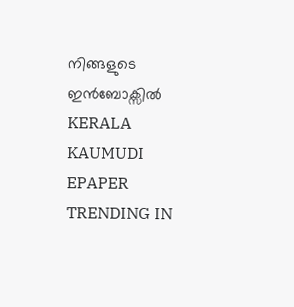നിങ്ങളുടെ ഇൻബോക്സിൽ
KERALA KAUMUDI EPAPER
TRENDING IN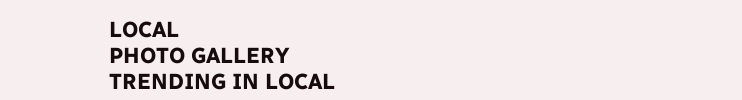LOCAL
PHOTO GALLERY
TRENDING IN LOCAL